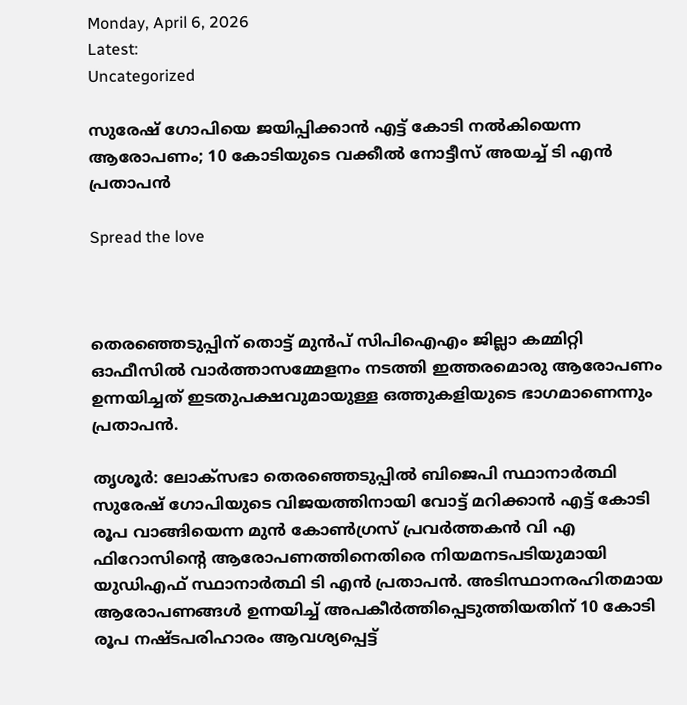Monday, April 6, 2026
Latest:
Uncategorized

സുരേഷ് ഗോപിയെ ജയിപ്പിക്കാൻ എട്ട് കോടി നൽകിയെന്ന ആരോപണം; 10 കോടിയുടെ വക്കീൽ നോട്ടീസ് അയച്ച് ടി എന്‍ പ്രതാപൻ

Spread the love



തെരഞ്ഞെടുപ്പിന് തൊട്ട് മുന്‍പ് സിപിഐഎം ജില്ലാ കമ്മിറ്റി ഓഫീസില്‍ വാര്‍ത്താസമ്മേളനം നടത്തി ഇത്തരമൊരു ആരോപണം ഉന്നയിച്ചത് ഇടതുപക്ഷവുമായുള്ള ഒത്തുകളിയുടെ ഭാഗമാണെന്നും പ്രതാപന്‍.

തൃശൂര്‍: ലോക്‌സഭാ തെരഞ്ഞെടുപ്പില്‍ ബിജെപി സ്ഥാനാര്‍ത്ഥി സുരേഷ് ഗോപിയുടെ വിജയത്തിനായി വോട്ട് മറിക്കാന്‍ എട്ട് കോടി രൂപ വാങ്ങിയെന്ന മുന്‍ കോണ്‍ഗ്രസ് പ്രവര്‍ത്തകന്‍ വി എ ഫിറോസിന്റെ ആരോപണത്തിനെതിരെ നിയമനടപടിയുമായി യുഡിഎഫ് സ്ഥാനാര്‍ത്ഥി ടി എന്‍ പ്രതാപന്‍. അടിസ്ഥാനരഹിതമായ ആരോപണങ്ങള്‍ ഉന്നയിച്ച് അപകീര്‍ത്തിപ്പെടുത്തിയതിന് 10 കോടി രൂപ നഷ്ടപരിഹാരം ആവശ്യപ്പെട്ട്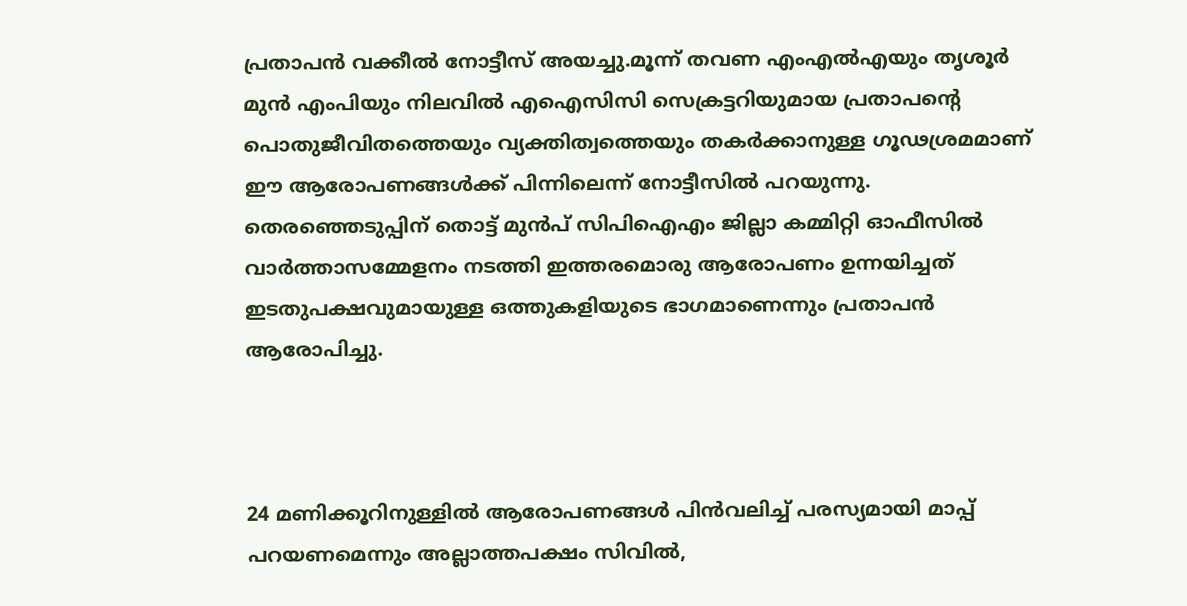പ്രതാപന്‍ വക്കീല്‍ നോട്ടീസ് അയച്ചു.മൂന്ന് തവണ എംഎല്‍എയും തൃശൂര്‍ മുന്‍ എംപിയും നിലവില്‍ എഐസിസി സെക്രട്ടറിയുമായ പ്രതാപന്റെ പൊതുജീവിതത്തെയും വ്യക്തിത്വത്തെയും തകര്‍ക്കാനുള്ള ഗൂഢശ്രമമാണ് ഈ ആരോപണങ്ങള്‍ക്ക് പിന്നിലെന്ന് നോട്ടീസില്‍ പറയുന്നു. തെരഞ്ഞെടുപ്പിന് തൊട്ട് മുന്‍പ് സിപിഐഎം ജില്ലാ കമ്മിറ്റി ഓഫീസില്‍ വാര്‍ത്താസമ്മേളനം നടത്തി ഇത്തരമൊരു ആരോപണം ഉന്നയിച്ചത് ഇടതുപക്ഷവുമായുള്ള ഒത്തുകളിയുടെ ഭാഗമാണെന്നും പ്രതാപന്‍ ആരോപിച്ചു.



24 മണിക്കൂറിനുള്ളില്‍ ആരോപണങ്ങള്‍ പിന്‍വലിച്ച് പരസ്യമായി മാപ്പ് പറയണമെന്നും അല്ലാത്തപക്ഷം സിവില്‍,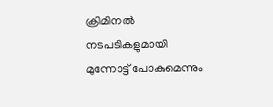ക്രിമിനല്‍ നടപടികളുമായി മുന്നോട്ട് പോകുമെന്നും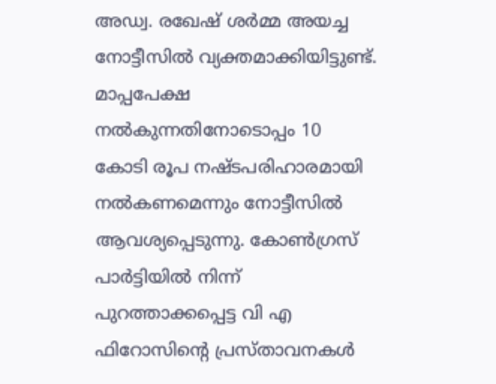അഡ്വ. രഖേഷ് ശര്‍മ്മ അയച്ച നോട്ടീസില്‍ വ്യക്തമാക്കിയിട്ടുണ്ട്. മാപ്പപേക്ഷ നല്‍കുന്നതിനോടൊപ്പം 10 കോടി രൂപ നഷ്ടപരിഹാരമായി നല്‍കണമെന്നും നോട്ടീസില്‍ ആവശ്യപ്പെടുന്നു. കോണ്‍ഗ്രസ് പാര്‍ട്ടിയില്‍ നിന്ന് പുറത്താക്കപ്പെട്ട വി എ ഫിറോസിന്റെ പ്രസ്താവനകള്‍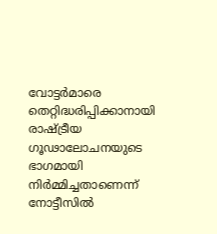വോട്ടര്‍മാരെ തെറ്റിദ്ധരിപ്പിക്കാനായി രാഷ്ട്രീയ ഗൂഢാലോചനയുടെ ഭാഗമായി നിര്‍മ്മിച്ചതാണെന്ന് നോട്ടീസില്‍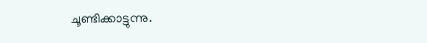ചൂണ്ടിക്കാട്ടുന്നു.